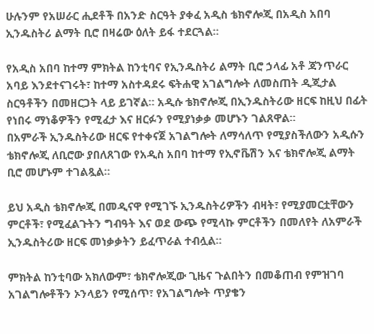ሁሉንም የአሠራር ሒደቶች በአንድ ስርዓት ያቀፈ አዲስ ቴክኖሎጂ በአዲስ አበባ ኢንዱስትሪ ልማት ቢሮ በዛሬው ዕለት ይፋ ተደርጓል።

የአዲስ አበባ ከተማ ምክትል ከንቲባና የኢንዱስትሪ ልማት ቢሮ ኃላፊ አቶ ጃንጥራር አባይ እንደተናገሩት፣ ከተማ አስተዳደሩ ፍትሐዊ አገልግሎት ለመስጠት ዲጂታል ስርዓቶችን በመዘርጋት ላይ ይገኛል። አዲሱ ቴክኖሎጂ በኢንዱስትሪው ዘርፍ ከዚህ በፊት የነበሩ ማነቆዎችን የሚፈታ እና ዘርፉን የሚያነቃቃ መሆኑን ገልጸዋል።
በአምራች ኢንዱስትሪው ዘርፍ የተቀናጀ አገልግሎት ለማሳለጥ የሚያስችለውን አዲሱን ቴክኖሎጂ ለቢሮው ያበለጸገው የአዲስ አበባ ከተማ የኢኖቬሽን እና ቴክኖሎጂ ልማት ቢሮ መሆኑም ተገልጿል።

ይህ አዲስ ቴክኖሎጂ በመዲናዋ የሚገኙ ኢንዱስትሪዎችን ብዛት፣ የሚያመርቷቸውን ምርቶች፣ የሚፈልጉትን ግብዓት እና ወደ ውጭ የሚላኩ ምርቶችን በመለየት ለአምራች ኢንዱስትሪው ዘርፍ መነቃቃትን ይፈጥራል ተብሏል።

ምክትል ከንቲባው አክለውም፣ ቴክኖሎጂው ጊዜና ጉልበትን በመቆጠብ የምዝገባ አገልግሎቶችን ኦንላይን የሚሰጥ፣ የአገልግሎት ጥያቄን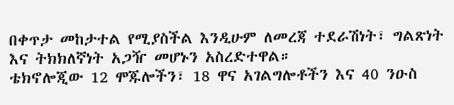በቀጥታ መከታተል የሚያስችል እንዲሁም ለመረጃ ተደራሽነት፣ ግልጽነት እና ትክክለኛነት አጋዥ መሆኑን አስረድተዋል።
ቴክኖሎጂው 12 ሞጁሎችን፣ 18 ዋና አገልግሎቶችን እና 40 ንዑስ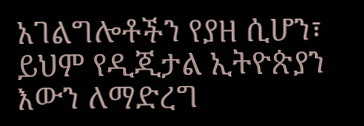አገልግሎቶችን የያዘ ሲሆን፣ ይህም የዲጂታል ኢትዮጵያን እውን ለማድረግ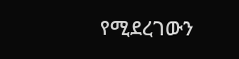የሚደረገውን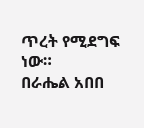ጥረት የሚደግፍ ነው።
በራሔል አበበ